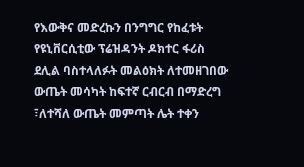የእውቅና መድረኩን በንግግር የከፈቱት የዩኒቨርሲቲው ፕሬዝዳንት ዶክተር ፋሪስ ደሊል ባስተላለፉት መልዕክት ለተመዘገበው ውጤት መሳካት ከፍተኛ ርብርብ በማድረግ ፣ለተሻለ ውጤት መምጣት ሌት ተቀን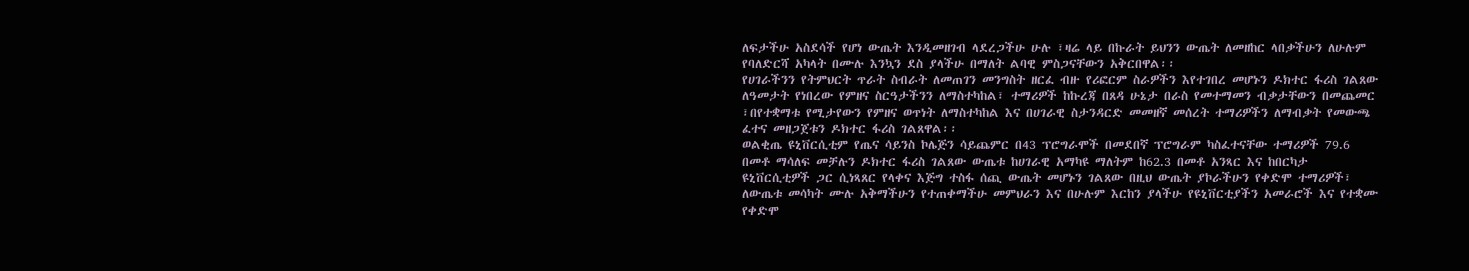ለፍታችሁ አስደሳች የሆነ ውጤት እንዲመዘገብ ላደረጋችሁ ሁሉ ፣ዛሬ ላይ በኩራት ይህንን ውጤት ለመዘከር ላበቃችሁን ለሁሉም የባለድርሻ አካላት በሙሉ እንኳን ደስ ያላችሁ በማለት ልባዊ ምስጋናቸውን አቅርበዋል፡፡
የሀገራችንን የትምህርት ጥራት ስብራት ለመጠገን መንግስት ዘርፈ ብዙ የሪፎርም ስራዎችን እየተገበረ መሆኑን ዶክተር ፋሪስ ገልጸው ለዓመታት የነበረው የምዘና ስርዓታችንን ለማስተካከል፣ ተማሪዎች ከኩረጃ በጸዳ ሁኔታ በራስ የመተማመን ብቃታቸውን በመጨመር ፣በየተቋማቱ የሚታየውን የምዘና ወጥነት ለማስተካከል እና በሀገራዊ ስታንዳርድ መመዘኛ መሰረት ተማሪዎችን ለማብቃት የመውጫ ፈተና መዘጋጀቱን ዶክተር ፋሪስ ገልጸዋል፡፡
ወልቂጤ ዩኒቨርሲቲም የጤና ሳይንስ ኮሌጅን ሳይጨምር በ43 ፕሮግራሞች በመደበኛ ፕሮግራም ካስፈተናቸው ተማሪዎች 79.6 በመቶ ማሳለፍ መቻሉን ዶክተር ፋሪስ ገልጸው ውጤቱ ከሀገራዊ አማካዩ ማለትም ከ62.3 በመቶ አንጻር እና ከበርካታ ዩኒቨርሲቲዎች ጋር ሲነጻጸር የላቀና እጅግ ተስፋ ሰጪ ውጤት መሆኑን ገልጸው በዚህ ውጤት ያኮራችሁን የቀድሞ ተማሪዎች፣ ለውጤቱ መሳካት ሙሉ አቅማችሁን የተጠቀማችሁ መምህራን እና በሁሉም እርከን ያላችሁ የዩኒቨርቲያችን አመራሮች እና የተቋሙ የቀድሞ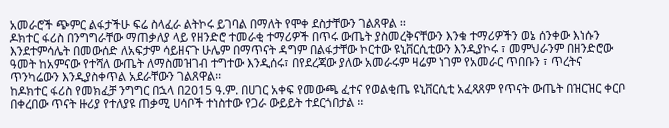አመራሮች ጭምር ልፋታችሁ ፍሬ ስላፈራ ልትኮሩ ይገባል በማለት የሞቀ ደስታቸውን ገልጸዋል ፡፡
ዶክተር ፋሪስ በንግግራቸው ማጠቃለያ ላይ የዘንድሮ ተመራቂ ተማሪዎች በጥሩ ውጤት ያስመረቅናቸውን እንቁ ተማሪዎችን ወኔ ሰንቀው እነሱን እንደተምሳሌት በመውሰድ ለአፍታም ሳይዘናጉ ሁሌም በማጥናት ዳግም በልፋታቸው ኮርተው ዩኒቨርሲቲውን እንዲያኮሩ ፣ መምህራንም በዘንድሮው ዓመት ከአምናው የተሻለ ውጤት ለማስመዝገብ ተግተው እንዲሰሩ፣ በየደረጃው ያለው አመራሩም ዛሬም ነገም የአመራር ጥበቡን ፣ ጥረትና ጥንካሬውን እንዲያስቀጥል አደራቸውን ገልጸዋል፡፡
ከዶክተር ፋሪስ የመክፈቻ ንግግር በኋላ በ2015 ዓ.ም. በሀገር አቀፍ የመውጫ ፈተና የወልቂጤ ዩኒቨርሲቲ አፈጻጸም የጥናት ውጤት በዝርዝር ቀርቦ በቀረበው ጥናት ዙሪያ የተለያዩ ጠቃሚ ሀሳቦች ተነስተው የጋራ ውይይት ተደርጎበታል ፡፡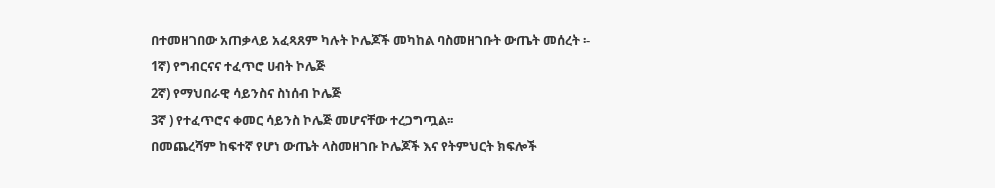በተመዘገበው አጠቃላይ አፈጻጸም ካሉት ኮሌጆች መካከል ባስመዘገቡት ውጤት መሰረት ፡-
1ኛ) የግብርናና ተፈጥሮ ሀብት ኮሌጅ
2ኛ) የማህበራዊ ሳይንስና ስነሰብ ኮሌጅ
3ኛ ) የተፈጥሮና ቀመር ሳይንስ ኮሌጅ መሆናቸው ተረጋግጧል፡፡
በመጨረሻም ከፍተኛ የሆነ ውጤት ላስመዘገቡ ኮሌጆች እና የትምህርት ክፍሎች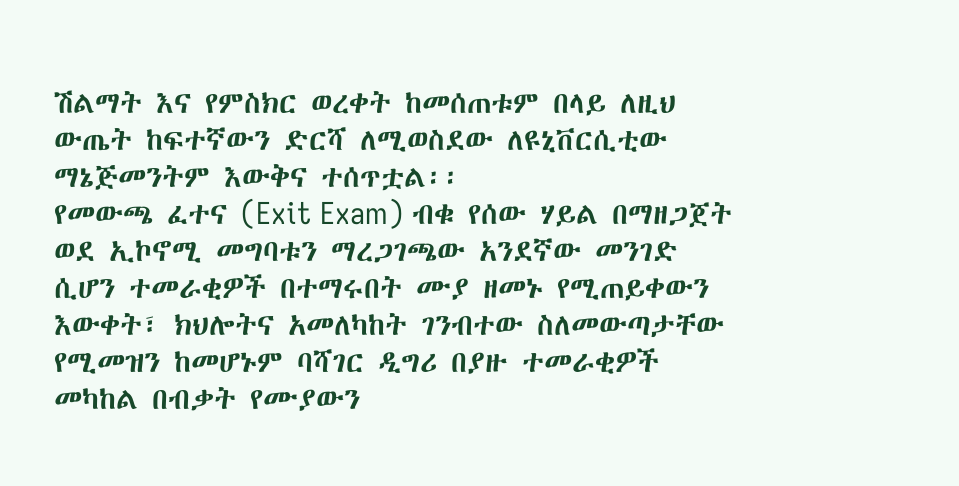ሽልማት እና የምስክር ወረቀት ከመሰጠቱም በላይ ለዚህ ውጤት ከፍተኛውን ድርሻ ለሚወስደው ለዩኒቨርሲቲው ማኔጅመንትም እውቅና ተሰጥቷል፡፡
የመውጫ ፈተና (Exit Exam) ብቁ የሰው ሃይል በማዘጋጀት ወደ ኢኮኖሚ መግባቱን ማረጋገጫው አንደኛው መንገድ ሲሆን ተመራቂዎች በተማሩበት ሙያ ዘመኑ የሚጠይቀውን እውቀት፣ ክህሎትና አመለካከት ገንብተው ስለመውጣታቸው የሚመዝን ከመሆኑም ባሻገር ዲግሪ በያዙ ተመራቂዎች መካከል በብቃት የሙያውን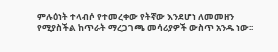ምሉዕነት ተላብሶ የተመረቀው የትኛው እንደሆነ ለመመዘን የሚያስችል ከጥራት ማረጋገጫ መሳሪያዎች ውስጥ አንዱ ነው፡፡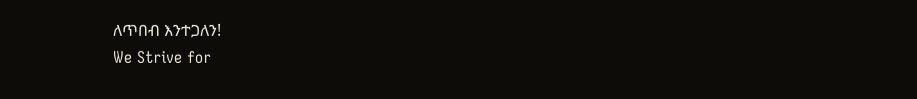ለጥበብ እንተጋለን!
We Strive for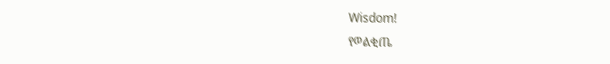Wisdom!
የወልቂጤ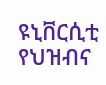ዩኒቨርሲቲ የህዝብና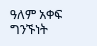ዓለም አቀፍ ግንኙነት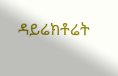ዳይሬክቶሬት